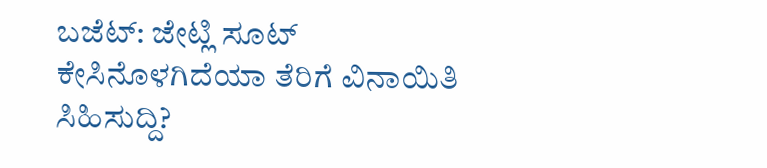ಬಜೆಟ್: ಜೇಟ್ಲಿ ಸೂಟ್ ಕೇಸಿನೊಳಗಿದೆಯಾ ತೆರಿಗೆ ವಿನಾಯಿತಿ ಸಿಹಿಸುದ್ದಿ?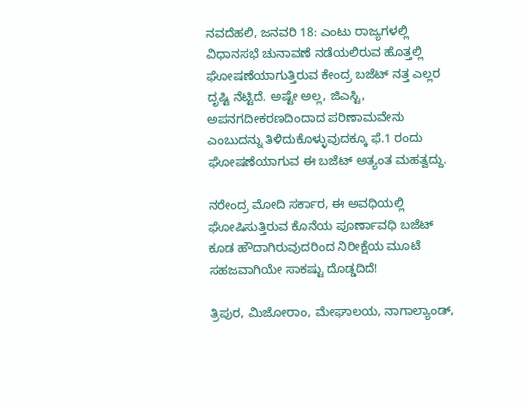ನವದೆಹಲಿ, ಜನವರಿ 18: ಎಂಟು ರಾಜ್ಯಗಳಲ್ಲಿ ವಿಧಾನಸಭೆ ಚುನಾವಣೆ ನಡೆಯಲಿರುವ ಹೊತ್ತಲ್ಲಿ ಘೋಷಣೆಯಾಗುತ್ತಿರುವ ಕೇಂದ್ರ ಬಜೆಟ್ ನತ್ತ ಎಲ್ಲರ ದೃಷ್ಟಿ ನೆಟ್ಟಿದೆ. ಅಷ್ಟೇ ಅಲ್ಲ, ಜಿಎಸ್ಟಿ, ಅಪನಗದೀಕರಣದಿಂದಾದ ಪರಿಣಾಮವೇನು ಎಂಬುದನ್ನು ತಿಳಿದುಕೊಳ್ಳುವುದಕ್ಕೂ ಫೆ.1 ರಂದು ಘೋಷಣೆಯಾಗುವ ಈ ಬಜೆಟ್ ಅತ್ಯಂತ ಮಹತ್ವದ್ದು.

ನರೇಂದ್ರ ಮೋದಿ ಸರ್ಕಾರ, ಈ ಅವಧಿಯಲ್ಲಿ ಘೋಷಿಸುತ್ತಿರುವ ಕೊನೆಯ ಪೂರ್ಣಾವಧಿ ಬಜೆಟ್ ಕೂಡ ಹೌದಾಗಿರುವುದರಿಂದ ನಿರೀಕ್ಷೆಯ ಮೂಟೆ ಸಹಜವಾಗಿಯೇ ಸಾಕಷ್ಟು ದೊಡ್ಡದಿದೆ!

ತ್ರಿಪುರ, ಮಿಜೋರಾಂ, ಮೇಘಾಲಯ, ನಾಗಾಲ್ಯಾಂಡ್,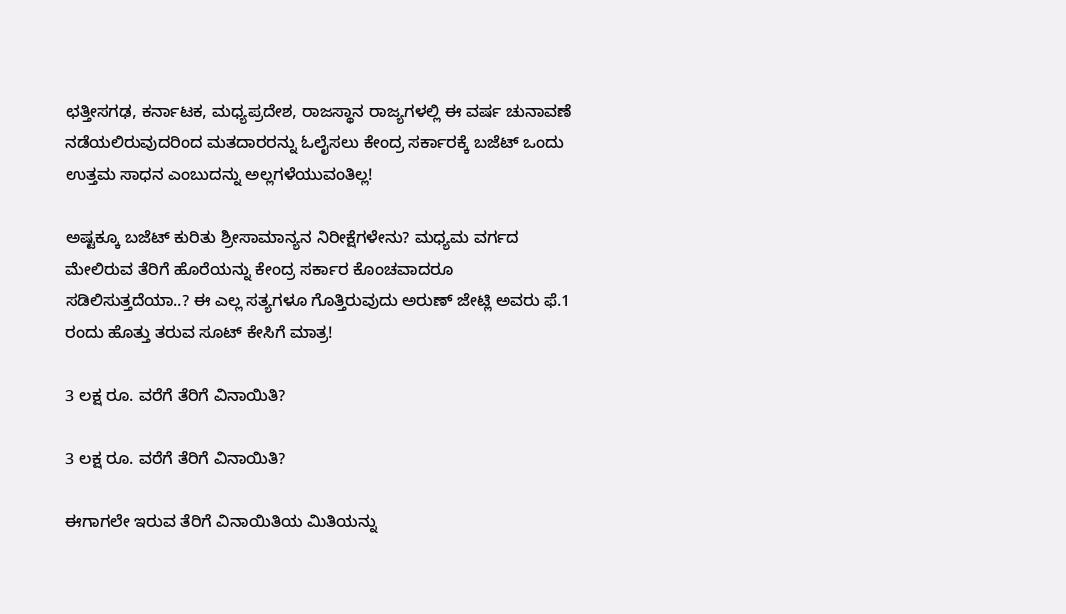ಛತ್ತೀಸಗಢ, ಕರ್ನಾಟಕ, ಮಧ್ಯಪ್ರದೇಶ, ರಾಜಸ್ಥಾನ ರಾಜ್ಯಗಳಲ್ಲಿ ಈ ವರ್ಷ ಚುನಾವಣೆ ನಡೆಯಲಿರುವುದರಿಂದ ಮತದಾರರನ್ನು ಓಲೈಸಲು ಕೇಂದ್ರ ಸರ್ಕಾರಕ್ಕೆ ಬಜೆಟ್ ಒಂದು ಉತ್ತಮ ಸಾಧನ ಎಂಬುದನ್ನು ಅಲ್ಲಗಳೆಯುವಂತಿಲ್ಲ!

ಅಷ್ಟಕ್ಕೂ ಬಜೆಟ್ ಕುರಿತು ಶ್ರೀಸಾಮಾನ್ಯನ ನಿರೀಕ್ಷೆಗಳೇನು? ಮಧ್ಯಮ ವರ್ಗದ ಮೇಲಿರುವ ತೆರಿಗೆ ಹೊರೆಯನ್ನು ಕೇಂದ್ರ ಸರ್ಕಾರ ಕೊಂಚವಾದರೂ ಸಡಿಲಿಸುತ್ತದೆಯಾ..? ಈ ಎಲ್ಲ ಸತ್ಯಗಳೂ ಗೊತ್ತಿರುವುದು ಅರುಣ್ ಜೇಟ್ಲಿ ಅವರು ಫೆ.1 ರಂದು ಹೊತ್ತು ತರುವ ಸೂಟ್ ಕೇಸಿಗೆ ಮಾತ್ರ!

3 ಲಕ್ಷ ರೂ. ವರೆಗೆ ತೆರಿಗೆ ವಿನಾಯಿತಿ?

3 ಲಕ್ಷ ರೂ. ವರೆಗೆ ತೆರಿಗೆ ವಿನಾಯಿತಿ?

ಈಗಾಗಲೇ ಇರುವ ತೆರಿಗೆ ವಿನಾಯಿತಿಯ ಮಿತಿಯನ್ನು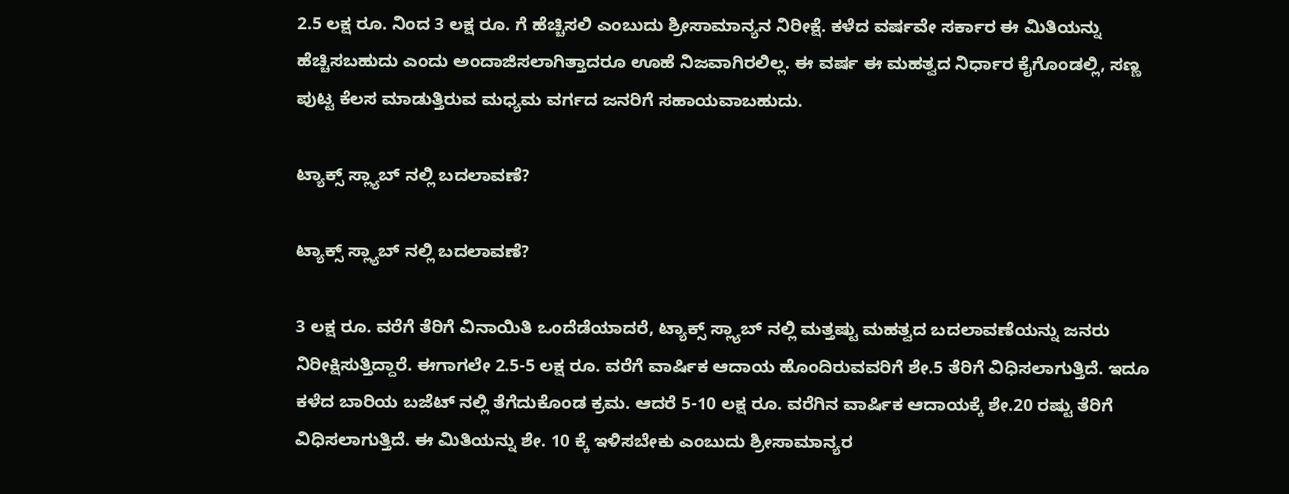2.5 ಲಕ್ಷ ರೂ. ನಿಂದ 3 ಲಕ್ಷ ರೂ. ಗೆ ಹೆಚ್ಚಿಸಲಿ ಎಂಬುದು ಶ್ರೀಸಾಮಾನ್ಯನ ನಿರೀಕ್ಷೆ. ಕಳೆದ ವರ್ಷವೇ ಸರ್ಕಾರ ಈ ಮಿತಿಯನ್ನು ಹೆಚ್ಚಿಸಬಹುದು ಎಂದು ಅಂದಾಜಿಸಲಾಗಿತ್ತಾದರೂ ಊಹೆ ನಿಜವಾಗಿರಲಿಲ್ಲ. ಈ ವರ್ಷ ಈ ಮಹತ್ವದ ನಿರ್ಧಾರ ಕೈಗೊಂಡಲ್ಲಿ, ಸಣ್ಣ ಪುಟ್ಟ ಕೆಲಸ ಮಾಡುತ್ತಿರುವ ಮಧ್ಯಮ ವರ್ಗದ ಜನರಿಗೆ ಸಹಾಯವಾಬಹುದು.

ಟ್ಯಾಕ್ಸ್ ಸ್ಲ್ಯಾಬ್ ನಲ್ಲಿ ಬದಲಾವಣೆ?

ಟ್ಯಾಕ್ಸ್ ಸ್ಲ್ಯಾಬ್ ನಲ್ಲಿ ಬದಲಾವಣೆ?

3 ಲಕ್ಷ ರೂ. ವರೆಗೆ ತೆರಿಗೆ ವಿನಾಯಿತಿ ಒಂದೆಡೆಯಾದರೆ, ಟ್ಯಾಕ್ಸ್ ಸ್ಲ್ಯಾಬ್ ನಲ್ಲಿ ಮತ್ತಷ್ಟು ಮಹತ್ವದ ಬದಲಾವಣೆಯನ್ನು ಜನರು ನಿರೀಕ್ಷಿಸುತ್ತಿದ್ದಾರೆ. ಈಗಾಗಲೇ 2.5-5 ಲಕ್ಷ ರೂ. ವರೆಗೆ ವಾರ್ಷಿಕ ಆದಾಯ ಹೊಂದಿರುವವರಿಗೆ ಶೇ.5 ತೆರಿಗೆ ವಿಧಿಸಲಾಗುತ್ತಿದೆ. ಇದೂ ಕಳೆದ ಬಾರಿಯ ಬಜೆಟ್ ನಲ್ಲಿ ತೆಗೆದುಕೊಂಡ ಕ್ರಮ. ಆದರೆ 5-10 ಲಕ್ಷ ರೂ. ವರೆಗಿನ ವಾರ್ಷಿಕ ಆದಾಯಕ್ಕೆ ಶೇ.20 ರಷ್ಟು ತೆರಿಗೆ ವಿಧಿಸಲಾಗುತ್ತಿದೆ. ಈ ಮಿತಿಯನ್ನು ಶೇ. 10 ಕ್ಕೆ ಇಳಿಸಬೇಕು ಎಂಬುದು ಶ್ರೀಸಾಮಾನ್ಯರ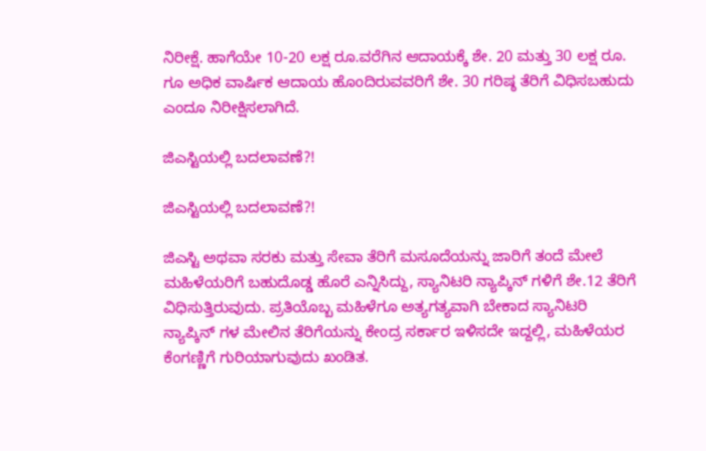ನಿರೀಕ್ಷೆ. ಹಾಗೆಯೇ 10-20 ಲಕ್ಷ ರೂ.ವರೆಗಿನ ಆದಾಯಕ್ಕೆ ಶೇ. 20 ಮತ್ತು 30 ಲಕ್ಷ ರೂ. ಗೂ ಅಧಿಕ ವಾರ್ಷಿಕ ಆದಾಯ ಹೊಂದಿರುವವರಿಗೆ ಶೇ. 30 ಗರಿಷ್ಠ ತೆರಿಗೆ ವಿಧಿಸಬಹುದು ಎಂದೂ ನಿರೀಕ್ಷಿಸಲಾಗಿದೆ.

ಜಿಎಸ್ಟಿಯಲ್ಲಿ ಬದಲಾವಣೆ?!

ಜಿಎಸ್ಟಿಯಲ್ಲಿ ಬದಲಾವಣೆ?!

ಜಿಎಸ್ಟಿ ಅಥವಾ ಸರಕು ಮತ್ತು ಸೇವಾ ತೆರಿಗೆ ಮಸೂದೆಯನ್ನು ಜಾರಿಗೆ ತಂದೆ ಮೇಲೆ ಮಹಿಳೆಯರಿಗೆ ಬಹುದೊಡ್ಡ ಹೊರೆ ಎನ್ನಿಸಿದ್ದು, ಸ್ಯಾನಿಟರಿ ನ್ಯಾಪ್ಕಿನ್ ಗಳಿಗೆ ಶೇ.12 ತೆರಿಗೆ ವಿಧಿಸುತ್ತಿರುವುದು. ಪ್ರತಿಯೊಬ್ಬ ಮಹಿಳೆಗೂ ಅತ್ಯಗತ್ಯವಾಗಿ ಬೇಕಾದ ಸ್ಯಾನಿಟರಿ ನ್ಯಾಪ್ಕಿನ್ ಗಳ ಮೇಲಿನ ತೆರಿಗೆಯನ್ನು ಕೇಂದ್ರ ಸರ್ಕಾರ ಇಳಿಸದೇ ಇದ್ದಲ್ಲಿ, ಮಹಿಳೆಯರ ಕೆಂಗಣ್ಣಿಗೆ ಗುರಿಯಾಗುವುದು ಖಂಡಿತ.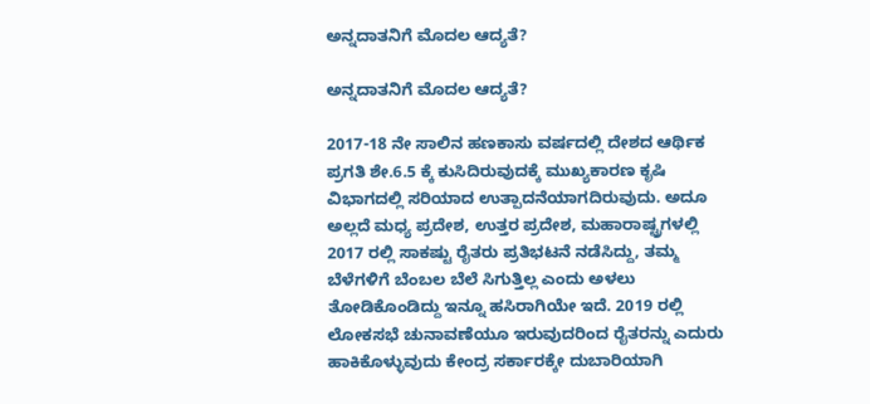ಅನ್ನದಾತನಿಗೆ ಮೊದಲ ಆದ್ಯತೆ?

ಅನ್ನದಾತನಿಗೆ ಮೊದಲ ಆದ್ಯತೆ?

2017-18 ನೇ ಸಾಲಿನ ಹಣಕಾಸು ವರ್ಷದಲ್ಲಿ ದೇಶದ ಆರ್ಥಿಕ ಪ್ರಗತಿ ಶೇ.6.5 ಕ್ಕೆ ಕುಸಿದಿರುವುದಕ್ಕೆ ಮುಖ್ಯಕಾರಣ ಕೃಷಿ ವಿಭಾಗದಲ್ಲಿ ಸರಿಯಾದ ಉತ್ಪಾದನೆಯಾಗದಿರುವುದು. ಅದೂ ಅಲ್ಲದೆ ಮಧ್ಯ ಪ್ರದೇಶ, ಉತ್ತರ ಪ್ರದೇಶ, ಮಹಾರಾಷ್ಟ್ರಗಳಲ್ಲಿ 2017 ರಲ್ಲಿ ಸಾಕಷ್ಟು ರೈತರು ಪ್ರತಿಭಟನೆ ನಡೆಸಿದ್ದು, ತಮ್ಮ ಬೆಳೆಗಳಿಗೆ ಬೆಂಬಲ ಬೆಲೆ ಸಿಗುತ್ತಿಲ್ಲ ಎಂದು ಅಳಲು ತೋಡಿಕೊಂಡಿದ್ದು ಇನ್ನೂ ಹಸಿರಾಗಿಯೇ ಇದೆ. 2019 ರಲ್ಲಿ ಲೋಕಸಭೆ ಚುನಾವಣೆಯೂ ಇರುವುದರಿಂದ ರೈತರನ್ನು ಎದುರು ಹಾಕಿಕೊಳ್ಳುವುದು ಕೇಂದ್ರ ಸರ್ಕಾರಕ್ಕೇ ದುಬಾರಿಯಾಗಿ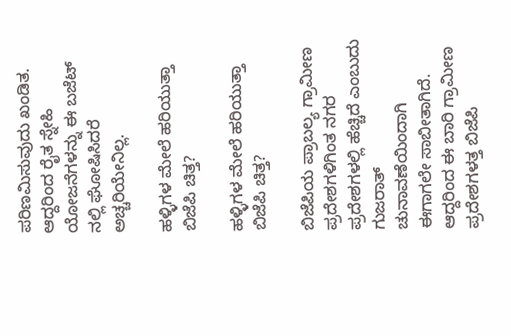ಪರಿಣಮಿಸುವುದು ಖಂಡಿತ. ಆದ್ದರಿಂದ ರೈತ ಸ್ನೇಹಿ ಯೋಜನೆಗಳನ್ನು ಈ ಬಜೆಟ್ ನಲ್ಲಿ ಘೋಷಿಸಿದರೆ ಅಚ್ಚರಿಯೇನಿಲ್ಲ.

ಹಳ್ಳಿಗಳ ಮೇಲೆ ಹರಿಯುತ್ತಾ ಬಿಜೆಪಿ ಚಿತ್ತ?

ಹಳ್ಳಿಗಳ ಮೇಲೆ ಹರಿಯುತ್ತಾ ಬಿಜೆಪಿ ಚಿತ್ತ?

ಬಿಜೆಪಿಯ ಪ್ರಾಬಲ್ಯ ಗ್ರಾಮೀಣ ಪ್ರದೇಶಗಳಿಗಿಂತ ನಗರ ಪ್ರದೇಶಗಳಲ್ಲಿ ಹೆಚ್ಚಿದೆ ಎಂಬುದು ಗುಜರಾತ್ ಚುನಾವಣೆಯಿಂದಾಗಿ ಈಗಾಗಲೇ ಸಾಬೀತಾಗಿದೆ. ಆದ್ದರಿಂದ ಈ ಬಾರಿ ಗ್ರಾಮೀಣ ಪ್ರದೇಶಗಳತ್ತ ಬಿಜೆಪಿ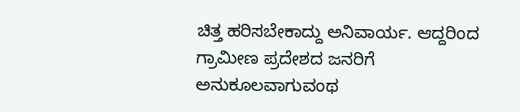ಚಿತ್ತ ಹರಿಸಬೇಕಾದ್ದು ಅನಿವಾರ್ಯ. ಆದ್ದರಿಂದ ಗ್ರಾಮೀಣ ಪ್ರದೇಶದ ಜನರಿಗೆ ಅನುಕೂಲವಾಗುವಂಥ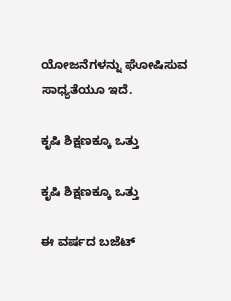ಯೋಜನೆಗಳನ್ನು ಘೋಷಿಸುವ ಸಾಧ್ಯತೆಯೂ ಇದೆ.

ಕೃಷಿ ಶಿಕ್ಷಣಕ್ಕೂ ಒತ್ತು

ಕೃಷಿ ಶಿಕ್ಷಣಕ್ಕೂ ಒತ್ತು

ಈ ವರ್ಷದ ಬಜೆಟ್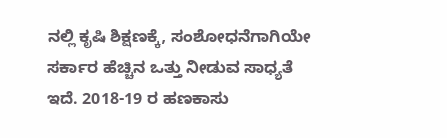ನಲ್ಲಿ ಕೃಷಿ ಶಿಕ್ಷಣಕ್ಕೆ, ಸಂಶೋಧನೆಗಾಗಿಯೇ ಸರ್ಕಾರ ಹೆಚ್ಚಿನ ಒತ್ತು ನೀಡುವ ಸಾಧ್ಯತೆ ಇದೆ. 2018-19 ರ ಹಣಕಾಸು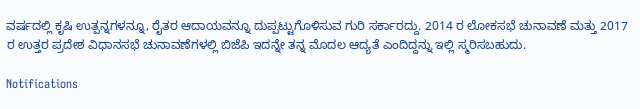ವರ್ಷದಲ್ಲಿ ಕೃಷಿ ಉತ್ಪನ್ನಗಳನ್ನೂ, ರೈತರ ಆದಾಯವನ್ನೂ ದುಪ್ಪಟ್ಟುಗೊಳಿಸುವ ಗುರಿ ಸರ್ಕಾರದ್ದು. 2014 ರ ಲೋಕಸಭೆ ಚುನಾವಣೆ ಮತ್ತು 2017 ರ ಉತ್ತರ ಪ್ರದೇಶ ವಿಧಾನಸಭೆ ಚುನಾವಣೆಗಳಲ್ಲಿ ಬಿಜೆಪಿ ಇದನ್ನೇ ತನ್ನ ಮೊದಲ ಆದ್ಯತೆ ಎಂದಿದ್ದನ್ನು ಇಲ್ಲಿ ಸ್ಮರಿಸಬಹುದು.

Notifications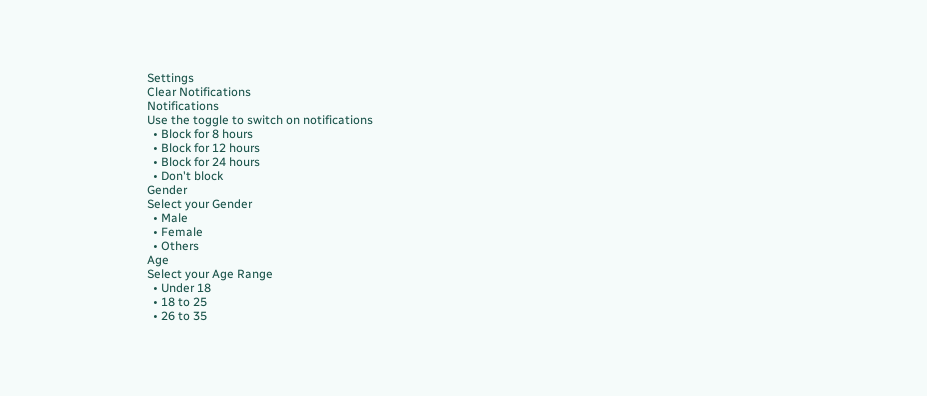Settings
Clear Notifications
Notifications
Use the toggle to switch on notifications
  • Block for 8 hours
  • Block for 12 hours
  • Block for 24 hours
  • Don't block
Gender
Select your Gender
  • Male
  • Female
  • Others
Age
Select your Age Range
  • Under 18
  • 18 to 25
  • 26 to 35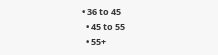• 36 to 45
  • 45 to 55
  • 55+